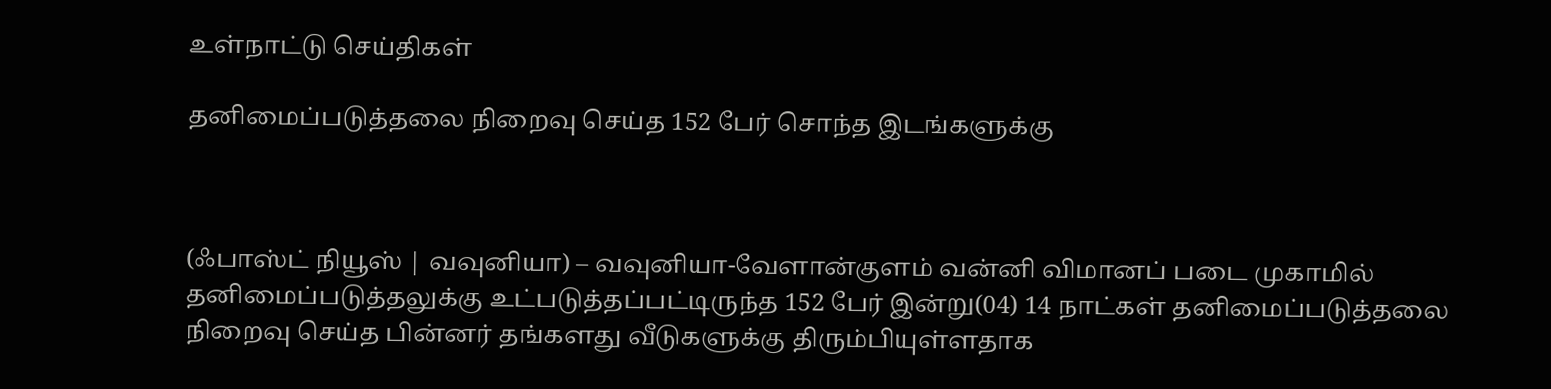உள்நாட்டு செய்திகள்

தனிமைப்படுத்தலை நிறைவு செய்த 152 பேர் சொந்த இடங்களுக்கு



(ஃபாஸ்ட் நியூஸ் | வவுனியா) – வவுனியா-வேளான்குளம் வன்னி விமானப் படை முகாமில் தனிமைப்படுத்தலுக்கு உட்படுத்தப்பட்டிருந்த 152 பேர் இன்று(04) 14 நாட்கள் தனிமைப்படுத்தலை நிறைவு செய்த பின்னர் தங்களது வீடுகளுக்கு திரும்பியுள்ளதாக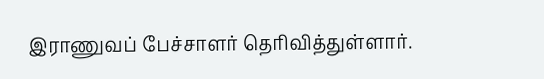இராணுவப் பேச்சாளர் தெரிவித்துள்ளார்.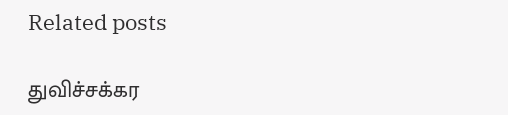Related posts

துவிச்சக்கர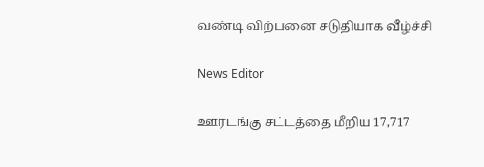வண்டி விற்பனை சடுதியாக வீழ்ச்சி

News Editor

ஊரடங்கு சட்டத்தை மீறிய 17,717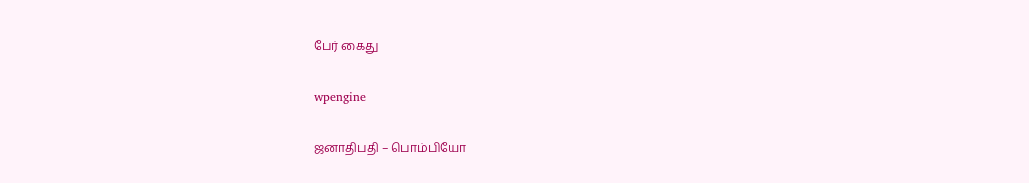பேர் கைது

wpengine

ஜனாதிபதி – பொம்பியோ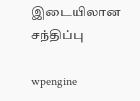இடையிலான சந்திப்பு

wpengine